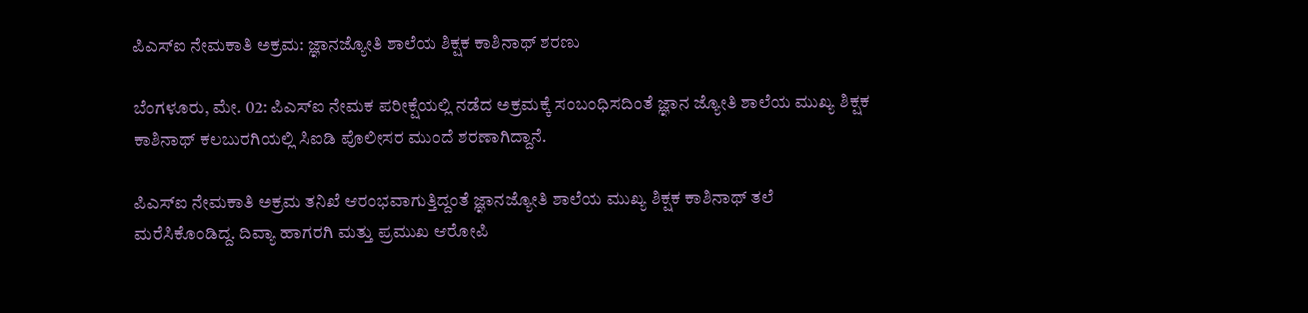ಪಿಎಸ್ಐ ನೇಮಕಾತಿ ಅಕ್ರಮ: ಜ್ಞಾನಜ್ಯೋತಿ ಶಾಲೆಯ ಶಿಕ್ಷಕ ಕಾಶಿನಾಥ್ ಶರಣು

ಬೆಂಗಳೂರು, ಮೇ. 02: ಪಿಎಸ್ಐ ನೇಮಕ ಪರೀಕ್ಷೆಯಲ್ಲಿ ನಡೆದ ಅಕ್ರಮಕ್ಕೆ ಸಂಬಂಧಿಸದಿಂತೆ ಜ್ಞಾನ ಜ್ಯೋತಿ ಶಾಲೆಯ ಮುಖ್ಯ ಶಿಕ್ಷಕ ಕಾಶಿನಾಥ್ ಕಲಬುರಗಿಯಲ್ಲಿ ಸಿಐಡಿ ಪೊಲೀಸರ ಮುಂದೆ ಶರಣಾಗಿದ್ದಾನೆ.

ಪಿಎಸ್ಐ ನೇಮಕಾತಿ ಅಕ್ರಮ ತನಿಖೆ ಆರಂಭವಾಗುತ್ತಿದ್ದಂತೆ ಜ್ಞಾನಜ್ಯೋತಿ ಶಾಲೆಯ ಮುಖ್ಯ ಶಿಕ್ಷಕ ಕಾಶಿನಾಥ್ ತಲೆ ಮರೆಸಿಕೊಂಡಿದ್ದ. ದಿವ್ಯಾ ಹಾಗರಗಿ ಮತ್ತು ಪ್ರಮುಖ ಆರೋಪಿ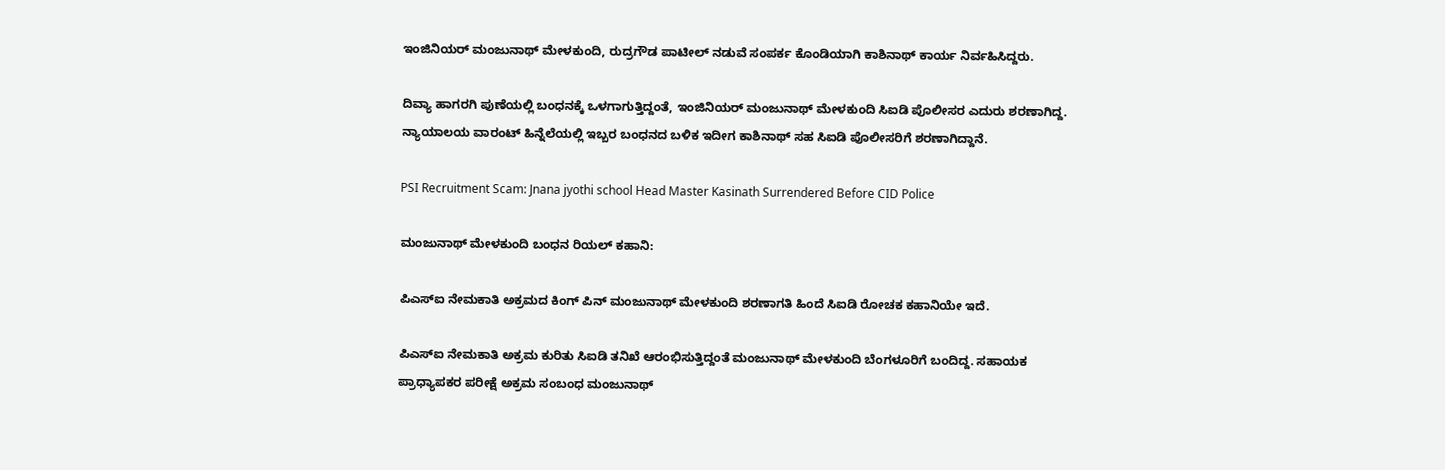ಇಂಜಿನಿಯರ್ ಮಂಜುನಾಥ್ ಮೇಳಕುಂದಿ, ರುದ್ರಗೌಡ ಪಾಟೀಲ್ ನಡುವೆ ಸಂಪರ್ಕ ಕೊಂಡಿಯಾಗಿ ಕಾಶಿನಾಥ್ ಕಾರ್ಯ ನಿರ್ವಹಿಸಿದ್ದರು.

ದಿವ್ಯಾ ಹಾಗರಗಿ ಪುಣೆಯಲ್ಲಿ ಬಂಧನಕ್ಕೆ ಒಳಗಾಗುತ್ತಿದ್ದಂತೆ, ಇಂಜಿನಿಯರ್ ಮಂಜುನಾಥ್ ಮೇಳಕುಂದಿ ಸಿಐಡಿ ಪೊಲೀಸರ ಎದುರು ಶರಣಾಗಿದ್ದ. ನ್ಯಾಯಾಲಯ ವಾರಂಟ್ ಹಿನ್ನೆಲೆಯಲ್ಲಿ ಇಬ್ಬರ ಬಂಧನದ ಬಳಿಕ ಇದೀಗ ಕಾಶಿನಾಥ್ ಸಹ ಸಿಐಡಿ ಪೊಲೀಸರಿಗೆ ಶರಣಾಗಿದ್ದಾನೆ.

PSI Recruitment Scam: Jnana jyothi school Head Master Kasinath Surrendered Before CID Police

ಮಂಜುನಾಥ್ ಮೇಳಕುಂದಿ ಬಂಧನ ರಿಯಲ್ ಕಹಾನಿ:

ಪಿಎಸ್ಐ ನೇಮಕಾತಿ ಅಕ್ರಮದ ಕಿಂಗ್ ಪಿನ್ ಮಂಜುನಾಥ್ ಮೇಳಕುಂದಿ ಶರಣಾಗತಿ ಹಿಂದೆ ಸಿಐಡಿ ರೋಚಕ ಕಹಾನಿಯೇ ಇದೆ.

ಪಿಎಸ್ಐ ನೇಮಕಾತಿ ಅಕ್ರಮ ಕುರಿತು ಸಿಐಡಿ ತನಿಖೆ ಆರಂಭಿಸುತ್ತಿದ್ದಂತೆ ಮಂಜುನಾಥ್ ಮೇಳಕುಂದಿ ಬೆಂಗಳೂರಿಗೆ ಬಂದಿದ್ದ. ಸಹಾಯಕ ಪ್ರಾಧ್ಯಾಪಕರ ಪರೀಕ್ಷೆ ಅಕ್ರಮ ಸಂಬಂಧ ಮಂಜುನಾಥ್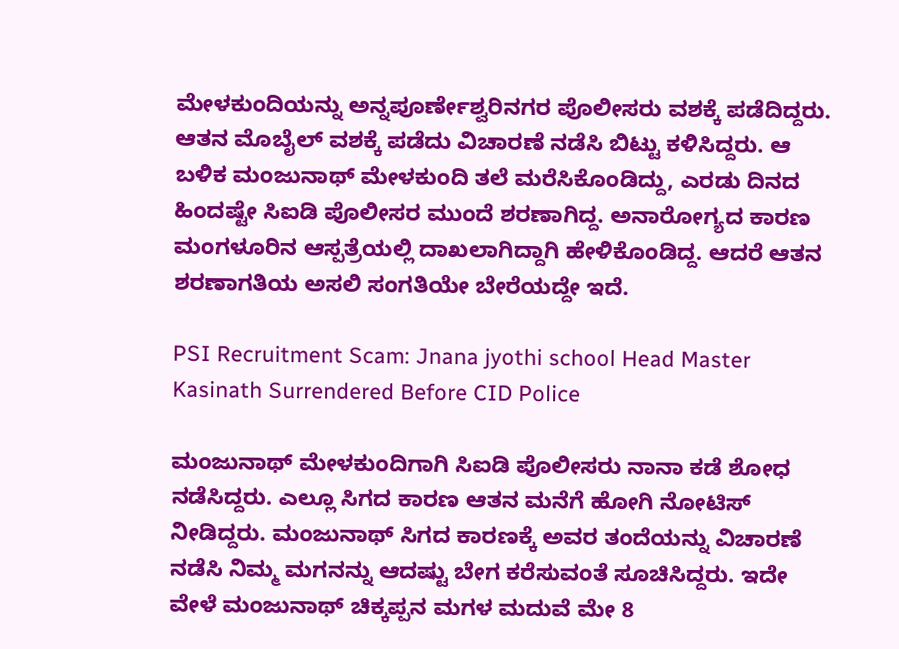ಮೇಳಕುಂದಿಯನ್ನು ಅನ್ನಪೂರ್ಣೇಶ್ವರಿನಗರ ಪೊಲೀಸರು ವಶಕ್ಕೆ ಪಡೆದಿದ್ದರು. ಆತನ ಮೊಬೈಲ್ ವಶಕ್ಕೆ ಪಡೆದು ವಿಚಾರಣೆ ನಡೆಸಿ ಬಿಟ್ಟು ಕಳಿಸಿದ್ದರು. ಆ ಬಳಿಕ ಮಂಜುನಾಥ್ ಮೇಳಕುಂದಿ ತಲೆ ಮರೆಸಿಕೊಂಡಿದ್ದು, ಎರಡು ದಿನದ ಹಿಂದಷ್ಟೇ ಸಿಐಡಿ ಪೊಲೀಸರ ಮುಂದೆ ಶರಣಾಗಿದ್ದ. ಅನಾರೋಗ್ಯದ ಕಾರಣ ಮಂಗಳೂರಿನ ಆಸ್ಪತ್ರೆಯಲ್ಲಿ ದಾಖಲಾಗಿದ್ದಾಗಿ ಹೇಳಿಕೊಂಡಿದ್ದ. ಆದರೆ ಆತನ ಶರಣಾಗತಿಯ ಅಸಲಿ ಸಂಗತಿಯೇ ಬೇರೆಯದ್ದೇ ಇದೆ.

PSI Recruitment Scam: Jnana jyothi school Head Master Kasinath Surrendered Before CID Police

ಮಂಜುನಾಥ್ ಮೇಳಕುಂದಿಗಾಗಿ ಸಿಐಡಿ ಪೊಲೀಸರು ನಾನಾ ಕಡೆ ಶೋಧ ನಡೆಸಿದ್ದರು. ಎಲ್ಲೂ ಸಿಗದ ಕಾರಣ ಆತನ ಮನೆಗೆ ಹೋಗಿ ನೋಟಿಸ್ ನೀಡಿದ್ದರು. ಮಂಜುನಾಥ್ ಸಿಗದ ಕಾರಣಕ್ಕೆ ಅವರ ತಂದೆಯನ್ನು ವಿಚಾರಣೆ ನಡೆಸಿ ನಿಮ್ಮ ಮಗನನ್ನು ಆದಷ್ಟು ಬೇಗ ಕರೆಸುವಂತೆ ಸೂಚಿಸಿದ್ದರು. ಇದೇ ವೇಳೆ ಮಂಜುನಾಥ್ ಚಿಕ್ಕಪ್ಪನ ಮಗಳ ಮದುವೆ ಮೇ 8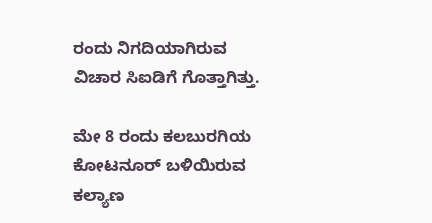ರಂದು ನಿಗದಿಯಾಗಿರುವ ವಿಚಾರ ಸಿಐಡಿಗೆ ಗೊತ್ತಾಗಿತ್ತು.

ಮೇ 8 ರಂದು ಕಲಬುರಗಿಯ ಕೋಟನೂರ್ ಬಳಿಯಿರುವ ಕಲ್ಯಾಣ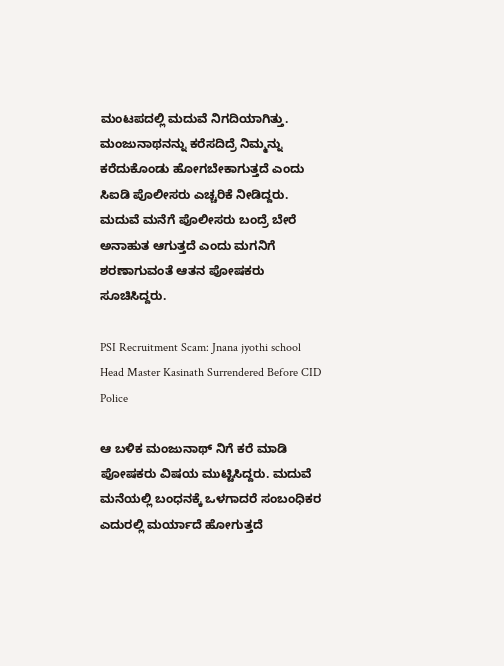ಮಂಟಪದಲ್ಲಿ ಮದುವೆ ನಿಗದಿಯಾಗಿತ್ತು. ಮಂಜುನಾಥನನ್ನು ಕರೆಸದಿದ್ರೆ ನಿಮ್ಮನ್ನು ಕರೆದುಕೊಂಡು ಹೋಗಬೇಕಾಗುತ್ತದೆ ಎಂದು ಸಿಐಡಿ ಪೊಲೀಸರು ಎಚ್ಚರಿಕೆ ನೀಡಿದ್ದರು. ಮದುವೆ ಮನೆಗೆ ಪೊಲೀಸರು ಬಂದ್ರೆ ಬೇರೆ ಅನಾಹುತ ಆಗುತ್ತದೆ ಎಂದು ಮಗನಿಗೆ ಶರಣಾಗುವಂತೆ ಆತನ ಪೋಷಕರು ಸೂಚಿಸಿದ್ದರು.

PSI Recruitment Scam: Jnana jyothi school Head Master Kasinath Surrendered Before CID Police

ಆ ಬಳಿಕ ಮಂಜುನಾಥ್ ನಿಗೆ ಕರೆ ಮಾಡಿ ಪೋಷಕರು ವಿಷಯ ಮುಟ್ಟಿಸಿದ್ದರು. ಮದುವೆ ಮನೆಯಲ್ಲಿ ಬಂಧನಕ್ಕೆ ಒಳಗಾದರೆ ಸಂಬಂಧಿಕರ ಎದುರಲ್ಲಿ ಮರ್ಯಾದೆ ಹೋಗುತ್ತದೆ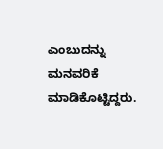ಎಂಬುದನ್ನು ಮನವರಿಕೆ ಮಾಡಿಕೊಟ್ಟಿದ್ದರು.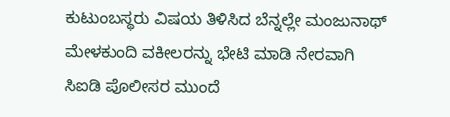ಕುಟುಂಬಸ್ಥರು ವಿಷಯ ತಿಳಿಸಿದ ಬೆನ್ನಲ್ಲೇ ಮಂಜುನಾಥ್ ಮೇಳಕುಂದಿ ವಕೀಲರನ್ನು ಭೇಟಿ ಮಾಡಿ ನೇರವಾಗಿ ಸಿಐಡಿ ಪೊಲೀಸರ ಮುಂದೆ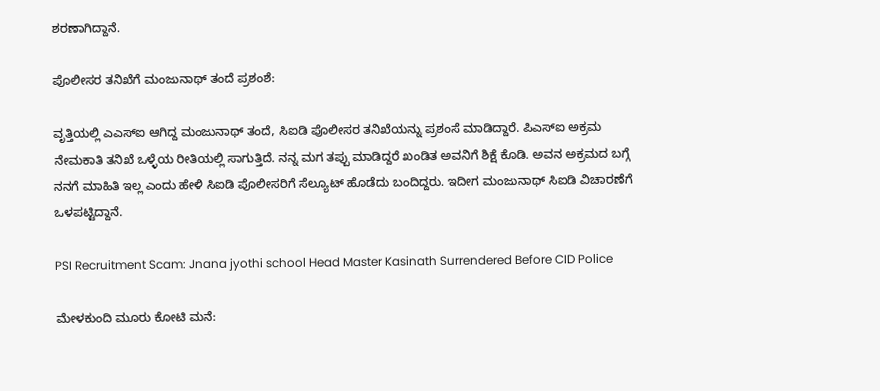ಶರಣಾಗಿದ್ದಾನೆ.

ಪೊಲೀಸರ ತನಿಖೆಗೆ ಮಂಜುನಾಥ್ ತಂದೆ ಪ್ರಶಂಶೆ:

ವೃತ್ತಿಯಲ್ಲಿ ಎಎಸ್ಐ ಆಗಿದ್ದ ಮಂಜುನಾಥ್ ತಂದೆ, ಸಿಐಡಿ ಪೊಲೀಸರ ತನಿಖೆಯನ್ನು ಪ್ರಶಂಸೆ ಮಾಡಿದ್ದಾರೆ. ಪಿಎಸ್ಐ ಅಕ್ರಮ ನೇಮಕಾತಿ ತನಿಖೆ ಒಳ್ಳೆಯ ರೀತಿಯಲ್ಲಿ ಸಾಗುತ್ತಿದೆ. ನನ್ನ ಮಗ ತಪ್ಪು ಮಾಡಿದ್ದರೆ ಖಂಡಿತ ಅವನಿಗೆ ಶಿಕ್ಷೆ ಕೊಡಿ. ಅವನ ಅಕ್ರಮದ ಬಗ್ಗೆ ನನಗೆ ಮಾಹಿತಿ ಇಲ್ಲ ಎಂದು ಹೇಳಿ ಸಿಐಡಿ ಪೊಲೀಸರಿಗೆ ಸೆಲ್ಯೂಟ್ ಹೊಡೆದು ಬಂದಿದ್ದರು. ಇದೀಗ ಮಂಜುನಾಥ್ ಸಿಐಡಿ ವಿಚಾರಣೆಗೆ ಒಳಪಟ್ಟಿದ್ದಾನೆ.

PSI Recruitment Scam: Jnana jyothi school Head Master Kasinath Surrendered Before CID Police

ಮೇಳಕುಂದಿ ಮೂರು ಕೋಟಿ ಮನೆ: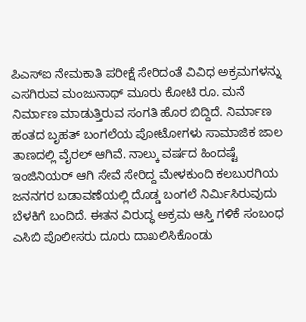ಪಿಎಸ್ಐ ನೇಮಕಾತಿ ಪರೀಕ್ಷೆ ಸೇರಿದಂತೆ ವಿವಿಧ ಅಕ್ರಮಗಳನ್ನು ಎಸಗಿರುವ ಮಂಜುನಾಥ್ ಮೂರು ಕೋಟಿ ರೂ. ಮನೆ ನಿರ್ಮಾಣ ಮಾಡುತ್ತಿರುವ ಸಂಗತಿ ಹೊರ ಬಿದ್ದಿದೆ. ನಿರ್ಮಾಣ ಹಂತದ ಬೃಹತ್ ಬಂಗಲೆಯ ಪೋಟೋಗಳು ಸಾಮಾಜಿಕ ಜಾಲ ತಾಣದಲ್ಲಿ ವೈರಲ್ ಆಗಿವೆ. ನಾಲ್ಕು ವರ್ಷದ ಹಿಂದಷ್ಟೆ ಇಂಜಿನಿಯರ್ ಆಗಿ ಸೇವೆ ಸೇರಿದ್ದ ಮೇಳಕುಂದಿ ಕಲಬುರಗಿಯ ಜನನಗರ ಬಡಾವಣೆಯಲ್ಲಿ ದೊಡ್ಡ ಬಂಗಲೆ ನಿರ್ಮಿಸಿರುವುದು ಬೆಳಕಿಗೆ ಬಂದಿದೆ. ಈತನ ವಿರುದ್ಧ ಅಕ್ರಮ ಆಸ್ತಿ ಗಳಿಕೆ ಸಂಬಂಧ ಎಸಿಬಿ ಪೊಲೀಸರು ದೂರು ದಾಖಲಿಸಿಕೊಂಡು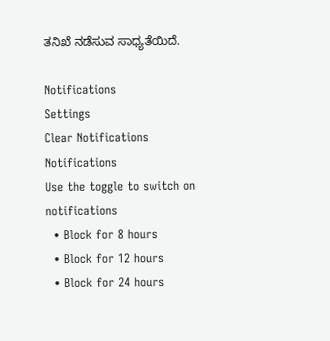ತನಿಖೆ ನಡೆಸುವ ಸಾಧ್ಯತೆಯಿದೆ.

Notifications
Settings
Clear Notifications
Notifications
Use the toggle to switch on notifications
  • Block for 8 hours
  • Block for 12 hours
  • Block for 24 hours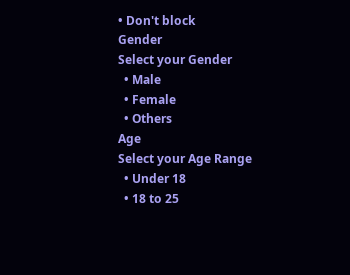• Don't block
Gender
Select your Gender
  • Male
  • Female
  • Others
Age
Select your Age Range
  • Under 18
  • 18 to 25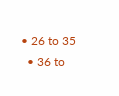• 26 to 35
  • 36 to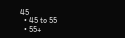45
  • 45 to 55
  • 55+